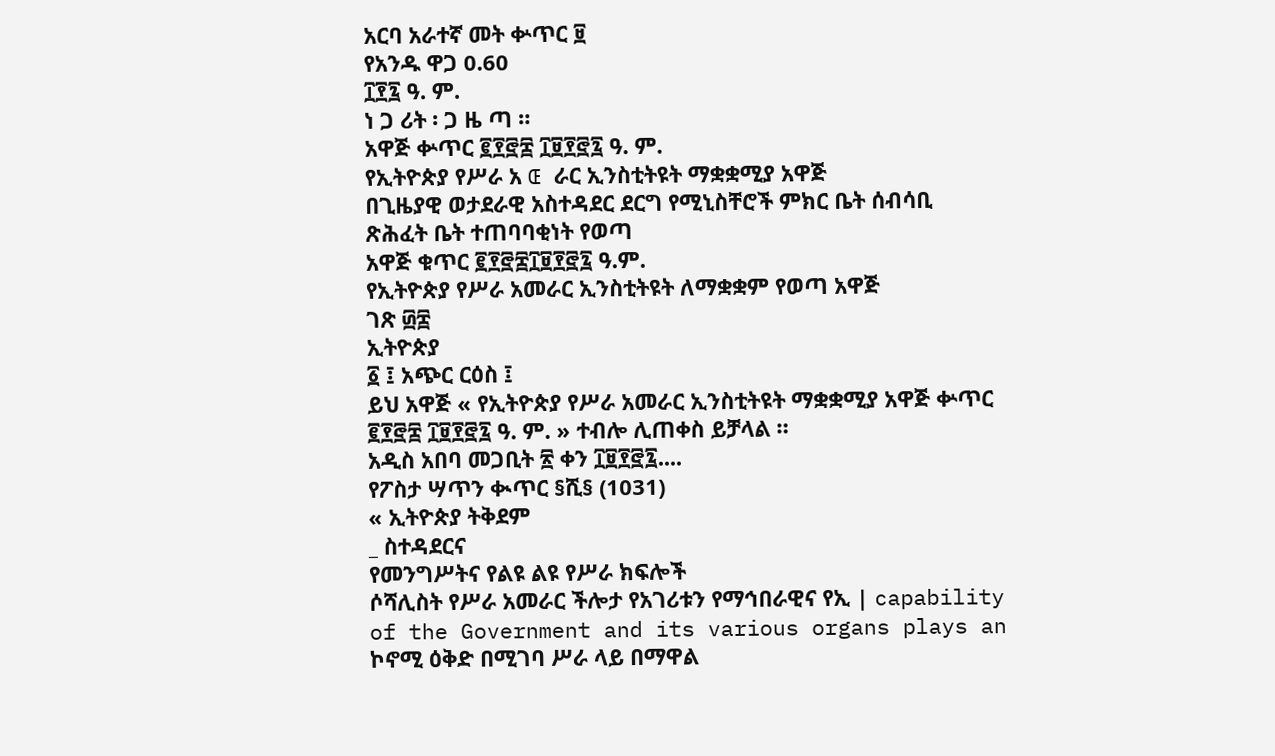አርባ አራተኛ መት ቍጥር ፱
የአንዱ ዋጋ 0.60
፲፻፯ ዓ. ም.
ነ ጋ ሪት ፡ ጋ ዜ ጣ ።
አዋጅ ቍጥር ፪፻፸፰ ፲፱፻፸፯ ዓ. ም.
የኢትዮጵያ የሥራ አ Œ ራር ኢንስቲትዩት ማቋቋሚያ አዋጅ
በጊዜያዊ ወታደራዊ አስተዳደር ደርግ የሚኒስቸሮች ምክር ቤት ሰብሳቢ
ጽሕፈት ቤት ተጠባባቂነት የወጣ
አዋጅ ቁጥር ፪፻፸፰፲፱፻፸፯ ዓ.ም.
የኢትዮጵያ የሥራ አመራር ኢንስቲትዩት ለማቋቋም የወጣ አዋጅ
ገጽ ፴፰
ኢትዮጵያ
፩ ፤ አጭር ርዕስ ፤
ይህ አዋጅ « የኢትዮጵያ የሥራ አመራር ኢንስቲትዩት ማቋቋሚያ አዋጅ ቍጥር ፪፻፸፰ ፲፱፻፸፯ ዓ. ም. » ተብሎ ሊጠቀስ ይቻላል ።
አዲስ አበባ መጋቢት ፳ ቀን ፲፱፻፸፯....
የፖስታ ሣጥን ቊጥር §ሺ§ (1031)
« ኢትዮጵያ ትቅደም
_ ስተዳደርና
የመንግሥትና የልዩ ልዩ የሥራ ክፍሎች
ሶሻሊስት የሥራ አመራር ችሎታ የአገሪቱን የማኅበራዊና የኢ | capability of the Government and its various organs plays an ኮኖሚ ዕቅድ በሚገባ ሥራ ላይ በማዋል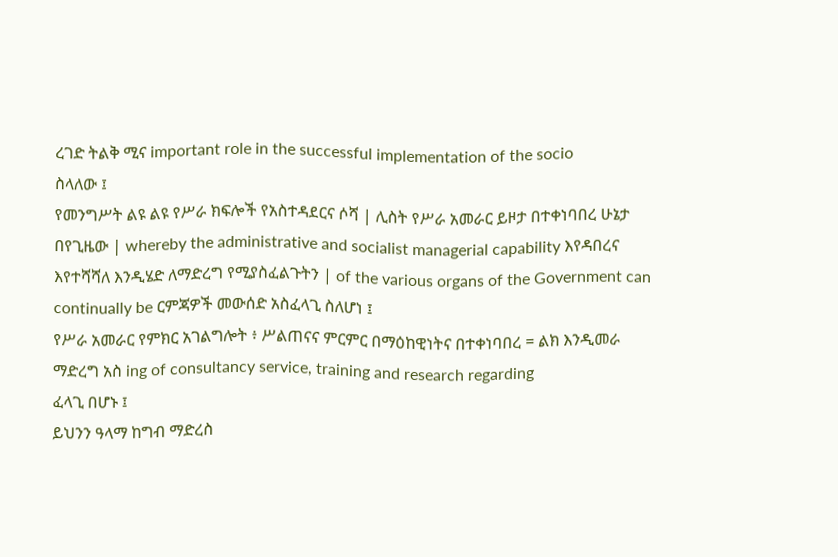ረገድ ትልቅ ሚና important role in the successful implementation of the socio
ስላለው ፤
የመንግሥት ልዩ ልዩ የሥራ ክፍሎች የአስተዳደርና ሶሻ | ሊስት የሥራ አመራር ይዞታ በተቀነባበረ ሁኔታ በየጊዜው | whereby the administrative and socialist managerial capability እየዳበረና እየተሻሻለ እንዲሄድ ለማድረግ የሚያስፈልጉትን | of the various organs of the Government can continually be ርምጃዎች መውሰድ አስፈላጊ ስለሆነ ፤
የሥራ አመራር የምክር አገልግሎት ፥ ሥልጠናና ምርምር በማዕከዊነትና በተቀነባበረ = ልክ እንዲመራ ማድረግ አስ ing of consultancy service, training and research regarding
ፈላጊ በሆኑ ፤
ይህንን ዓላማ ከግብ ማድረስ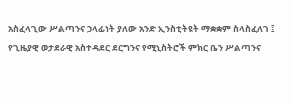አስፈላጊው ሥልጣንና ኃላፊነት ያለው አንድ ኢንስቲትዩት ማቋቋም ስላስፈለገ ፤
የጊዜያዊ ወታደራዊ አስተዳደር ደርግንና የሚኒስትሮች ምክር ቤን ሥልጣንና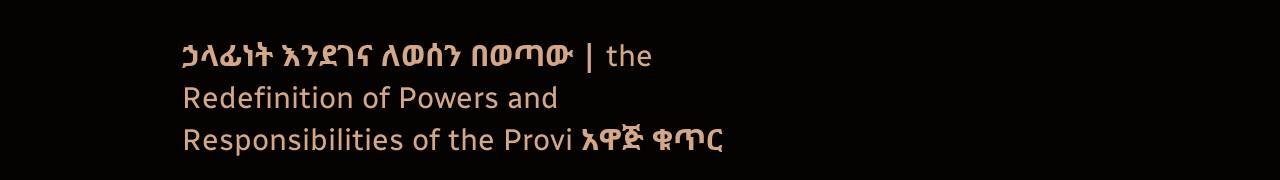ኃላፊነት እንደገና ለወሰን በወጣው | the Redefinition of Powers and Responsibilities of the Provi አዋጅ ቁጥር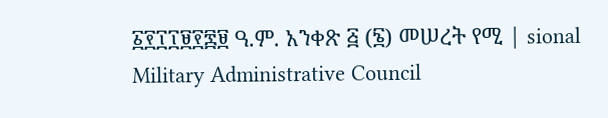፩፻፲፲፱፻፷፱ ዓ.ም. አንቀጽ ፭ (፮) መሠረት የሚ | sional Military Administrative Council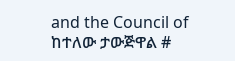and the Council of ከተለው ታውጅዋል #